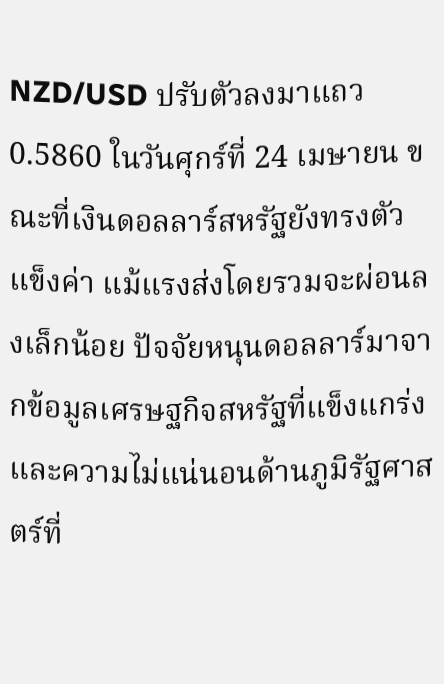NZD/USD ปรับตัวลงมาแถว 0.5860 ในวันศุกร์ที่ 24 เมษายน ขณะที่เงินดอลลาร์สหรัฐยังทรงตัวแข็งค่า แม้แรงส่งโดยรวมจะผ่อนลงเล็กน้อย ปัจจัยหนุนดอลลาร์มาจากข้อมูลเศรษฐกิจสหรัฐที่แข็งแกร่ง และความไม่แน่นอนด้านภูมิรัฐศาสตร์ที่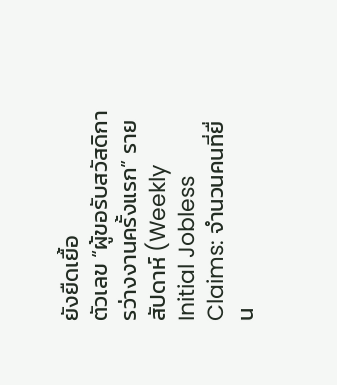ยังยืดเยื้อ
ตัวเลข “ผู้ขอรับสวัสดิการว่างงานครั้งแรก” รายสัปดาห์ (Weekly Initial Jobless Claims: จำนวนคนที่ยื่น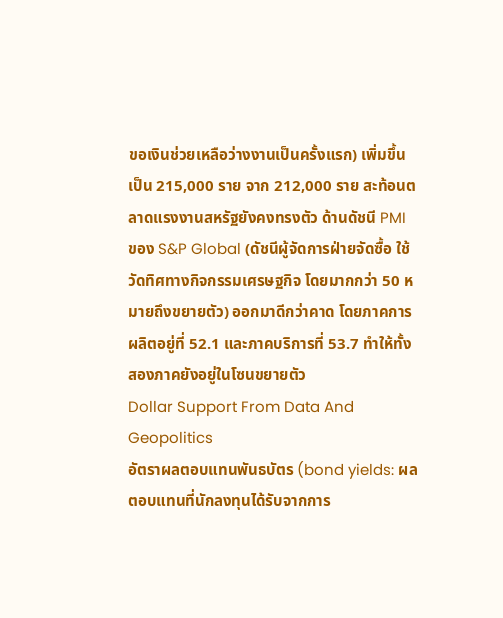ขอเงินช่วยเหลือว่างงานเป็นครั้งแรก) เพิ่มขึ้นเป็น 215,000 ราย จาก 212,000 ราย สะท้อนตลาดแรงงานสหรัฐยังคงทรงตัว ด้านดัชนี PMI ของ S&P Global (ดัชนีผู้จัดการฝ่ายจัดซื้อ ใช้วัดทิศทางกิจกรรมเศรษฐกิจ โดยมากกว่า 50 หมายถึงขยายตัว) ออกมาดีกว่าคาด โดยภาคการผลิตอยู่ที่ 52.1 และภาคบริการที่ 53.7 ทำให้ทั้งสองภาคยังอยู่ในโซนขยายตัว
Dollar Support From Data And Geopolitics
อัตราผลตอบแทนพันธบัตร (bond yields: ผลตอบแทนที่นักลงทุนได้รับจากการ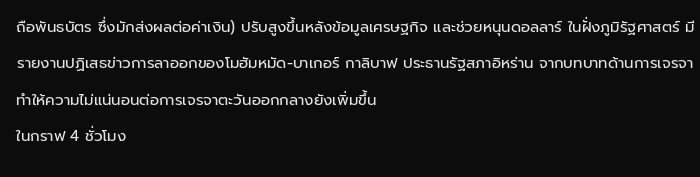ถือพันธบัตร ซึ่งมักส่งผลต่อค่าเงิน) ปรับสูงขึ้นหลังข้อมูลเศรษฐกิจ และช่วยหนุนดอลลาร์ ในฝั่งภูมิรัฐศาสตร์ มีรายงานปฏิเสธข่าวการลาออกของโมฮัมหมัด-บาเกอร์ กาลิบาฟ ประธานรัฐสภาอิหร่าน จากบทบาทด้านการเจรจา ทำให้ความไม่แน่นอนต่อการเจรจาตะวันออกกลางยังเพิ่มขึ้น
ในกราฟ 4 ชั่วโมง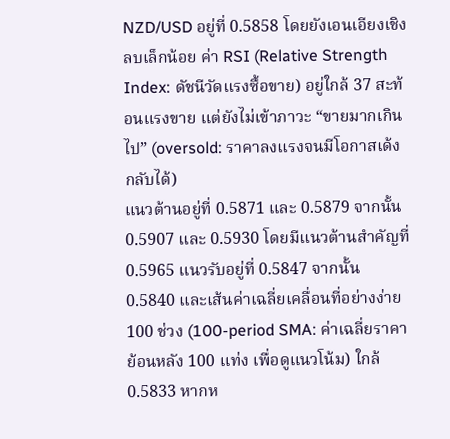NZD/USD อยู่ที่ 0.5858 โดยยังเอนเอียงเชิงลบเล็กน้อย ค่า RSI (Relative Strength Index: ดัชนีวัดแรงซื้อขาย) อยู่ใกล้ 37 สะท้อนแรงขาย แต่ยังไม่เข้าภาวะ “ขายมากเกินไป” (oversold: ราคาลงแรงจนมีโอกาสเด้งกลับได้)
แนวต้านอยู่ที่ 0.5871 และ 0.5879 จากนั้น 0.5907 และ 0.5930 โดยมีแนวต้านสำคัญที่ 0.5965 แนวรับอยู่ที่ 0.5847 จากนั้น 0.5840 และเส้นค่าเฉลี่ยเคลื่อนที่อย่างง่าย 100 ช่วง (100-period SMA: ค่าเฉลี่ยราคาย้อนหลัง 100 แท่ง เพื่อดูแนวโน้ม) ใกล้ 0.5833 หากห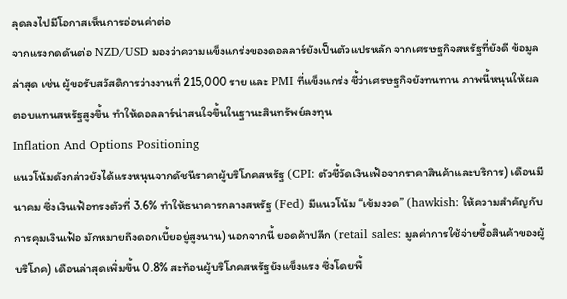ลุดลงไปมีโอกาสเห็นการอ่อนค่าต่อ
จากแรงกดดันต่อ NZD/USD มองว่าความแข็งแกร่งของดอลลาร์ยังเป็นตัวแปรหลัก จากเศรษฐกิจสหรัฐที่ยังดี ข้อมูลล่าสุด เช่น ผู้ขอรับสวัสดิการว่างงานที่ 215,000 ราย และ PMI ที่แข็งแกร่ง ชี้ว่าเศรษฐกิจยังทนทาน ภาพนี้หนุนให้ผลตอบแทนสหรัฐสูงขึ้น ทำให้ดอลลาร์น่าสนใจขึ้นในฐานะสินทรัพย์ลงทุน
Inflation And Options Positioning
แนวโน้มดังกล่าวยังได้แรงหนุนจากดัชนีราคาผู้บริโภคสหรัฐ (CPI: ตัวชี้วัดเงินเฟ้อจากราคาสินค้าและบริการ) เดือนมีนาคม ซึ่งเงินเฟ้อทรงตัวที่ 3.6% ทำให้ธนาคารกลางสหรัฐ (Fed) มีแนวโน้ม “เข้มงวด” (hawkish: ให้ความสำคัญกับการคุมเงินเฟ้อ มักหมายถึงดอกเบี้ยอยู่สูงนาน) นอกจากนี้ ยอดค้าปลีก (retail sales: มูลค่าการใช้จ่ายซื้อสินค้าของผู้บริโภค) เดือนล่าสุดเพิ่มขึ้น 0.8% สะท้อนผู้บริโภคสหรัฐยังแข็งแรง ซึ่งโดยพื้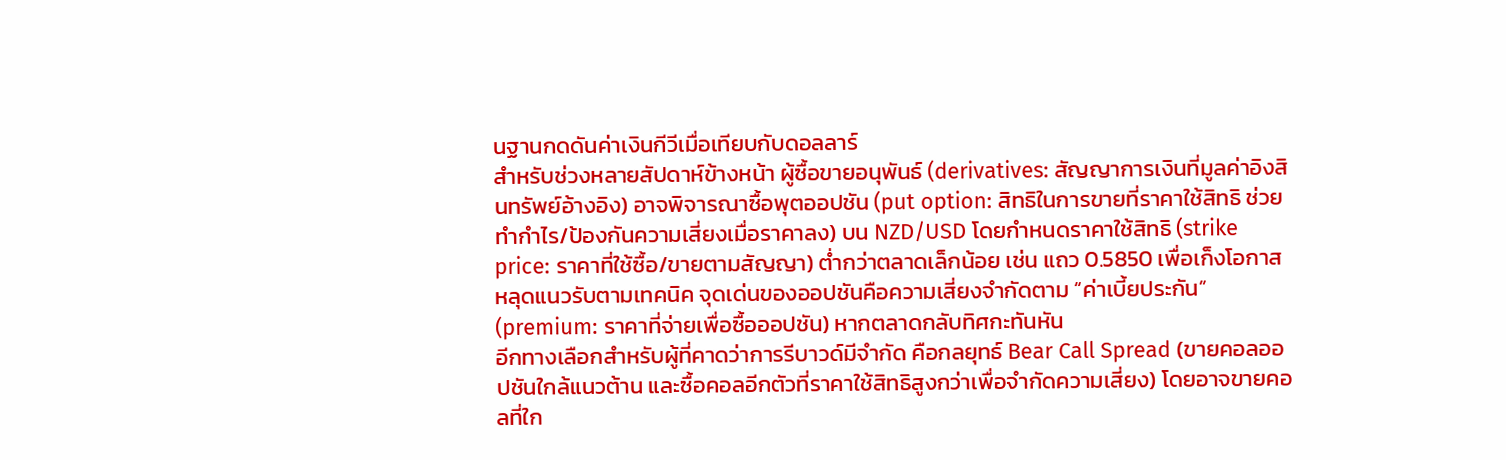นฐานกดดันค่าเงินกีวีเมื่อเทียบกับดอลลาร์
สำหรับช่วงหลายสัปดาห์ข้างหน้า ผู้ซื้อขายอนุพันธ์ (derivatives: สัญญาการเงินที่มูลค่าอิงสินทรัพย์อ้างอิง) อาจพิจารณาซื้อพุตออปชัน (put option: สิทธิในการขายที่ราคาใช้สิทธิ ช่วยทำกำไร/ป้องกันความเสี่ยงเมื่อราคาลง) บน NZD/USD โดยกำหนดราคาใช้สิทธิ (strike price: ราคาที่ใช้ซื้อ/ขายตามสัญญา) ต่ำกว่าตลาดเล็กน้อย เช่น แถว 0.5850 เพื่อเก็งโอกาสหลุดแนวรับตามเทคนิค จุดเด่นของออปชันคือความเสี่ยงจำกัดตาม “ค่าเบี้ยประกัน” (premium: ราคาที่จ่ายเพื่อซื้อออปชัน) หากตลาดกลับทิศกะทันหัน
อีกทางเลือกสำหรับผู้ที่คาดว่าการรีบาวด์มีจำกัด คือกลยุทธ์ Bear Call Spread (ขายคอลออปชันใกล้แนวต้าน และซื้อคอลอีกตัวที่ราคาใช้สิทธิสูงกว่าเพื่อจำกัดความเสี่ยง) โดยอาจขายคอลที่ใก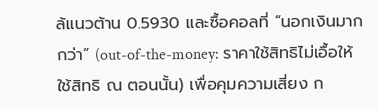ล้แนวต้าน 0.5930 และซื้อคอลที่ “นอกเงินมากกว่า” (out-of-the-money: ราคาใช้สิทธิไม่เอื้อให้ใช้สิทธิ ณ ตอนนั้น) เพื่อคุมความเสี่ยง ก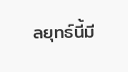ลยุทธ์นี้มี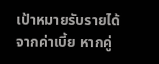เป้าหมายรับรายได้จากค่าเบี้ย หากคู่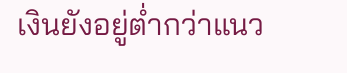เงินยังอยู่ต่ำกว่าแนว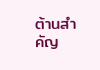ต้านสำคัญ